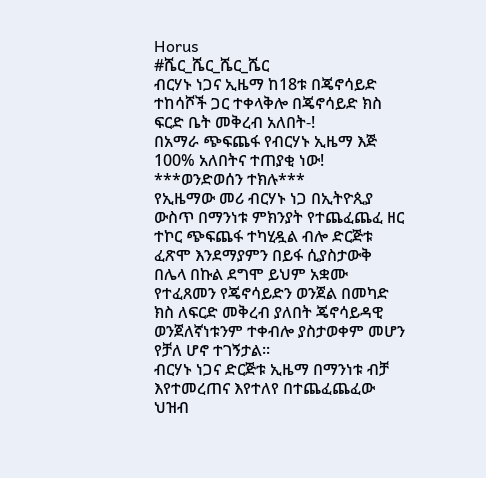Horus
#ሼር_ሼር_ሼር_ሼር
ብርሃኑ ነጋና ኢዜማ ከ18ቱ በጄኖሳይድ ተከሳሾች ጋር ተቀላቅሎ በጄኖሳይድ ክስ ፍርድ ቤት መቅረብ አለበት-!
በአማራ ጭፍጨፋ የብርሃኑ ኢዜማ እጅ 100% አለበትና ተጠያቂ ነው!
***ወንድወሰን ተክሉ***
የኢዜማው መሪ ብርሃኑ ነጋ በኢትዮጲያ ውስጥ በማንነቱ ምክንያት የተጨፈጨፈ ዘር ተኮር ጭፍጨፋ ተካሂዷል ብሎ ድርጅቱ ፈጽሞ እንደማያምን በይፋ ሲያስታውቅ በሌላ በኩል ደግሞ ይህም አቋሙ የተፈጸመን የጄኖሳይድን ወንጀል በመካድ ክስ ለፍርድ መቅረብ ያለበት ጄኖሳይዳዊ ወንጀለኛነቱንም ተቀብሎ ያስታወቀም መሆን የቻለ ሆኖ ተገኝታል፡፡
ብርሃኑ ነጋና ድርጅቱ ኢዜማ በማንነቱ ብቻ እየተመረጠና እየተለየ በተጨፈጨፈው ህዝብ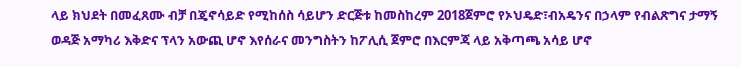ላይ ክህደት በመፈጸሙ ብቻ በጄኖሳይድ የሚከሰስ ሳይሆን ድርጅቱ ከመስከረም 2018ጀምሮ የኦህዴድ፣ብአዴንና በኃላም የብልጽግና ታማኝ ወዳጅ አማካሪ እቅድና ፕላን አውጪ ሆኖ እየሰራና መንግስትን ከፖሊሲ ጀምሮ በእርምጃ ላይ አቅጣጫ አሳይ ሆኖ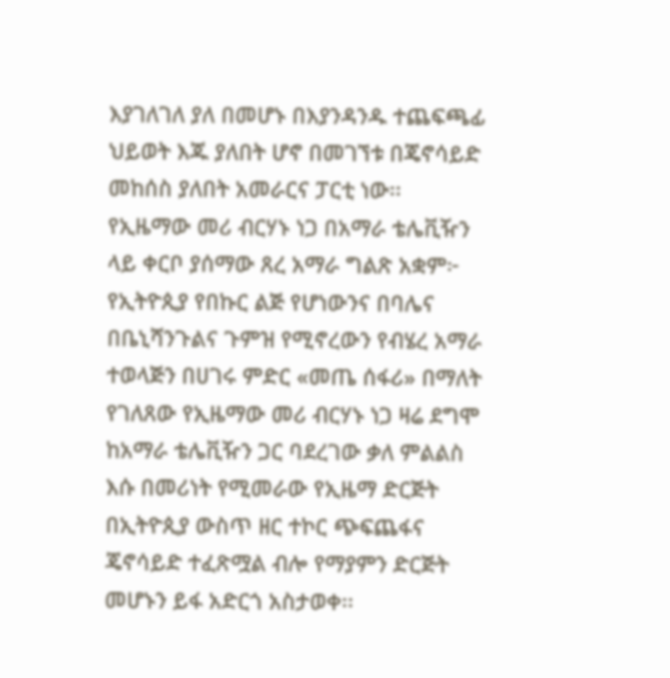እያገለገለ ያለ በመሆኑ በእያንዳንዱ ተጨፍጫፊ ህይወት እጁ ያለበት ሆኖ በመገኘቱ በጄኖሳይድ መከሰስ ያለበት አመራርና ፓርቲ ነው፡፡
የኢዜማው መሪ ብርሃኑ ነጋ በአማራ ቴሌቪዥን ላይ ቀርቦ ያሰማው ጸረ አማራ ግልጽ አቋም፦
የኢትዮጲያ የበኩር ልጅ የሆነውንና በባሌና በቤኒሻንጉልና ጉምዝ የሚኖረውን የብሄረ አማራ ተወላጅን በሀገሩ ምድር «መጤ ሰፋሪ» በማለት የገለጸው የኢዜማው መሪ ብርሃኑ ነጋ ዛሬ ደግሞ ከአማራ ቴሌቪዥን ጋር ባደረገው ቃለ ምልልስ እሱ በመሪነት የሚመራው የኢዜማ ድርጅት በኢትዮጲያ ውስጥ ዘር ተኮር ጭፍጨፋና ጄኖሳይድ ተፈጽሟል ብሎ የማያምን ድርጅት መሆኑን ይፋ አድርጎ አስታወቀ፡፡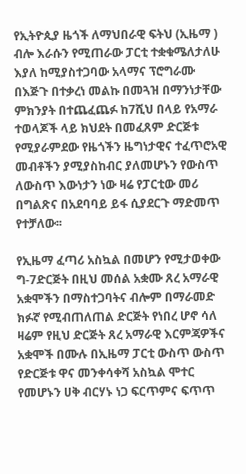የኢትዮጲያ ዜጎች ለማህበራዊ ፍትህ (ኢዜማ ) ብሎ እራሱን የሚጠራው ፓርቲ ተቋቁሜለታለሁ እያለ ከሚያስተጋባው አላማና ፕሮግራሙ በእጅጉ በተቃረነ መልኩ በመጓዝ በማንነታቸው ምክንያት በተጨፈጨፉ ከ7ሺህ በላይ የአማራ ተወላጆች ላይ ክህደት በመፈጸም ድርጅቱ የሚያራምደው የዜጎችን ዜግነታዊና ተፈጥሮአዊ መብቶችን ያሚያስከብር ያለመሆኑን የውስጥ ለውስጥ እውነታን ነው ዛሬ የፓርቲው መሪ በግልጽና በአደባባይ ይፋ ሲያደርጉ ማድመጥ የተቻለው፡፡

የኢዜማ ፈጣሪ አስኳል በመሆን የሚታወቀው ግ-7ድርጅት በዚህ መሰል አቋሙ ጸረ አማራዊ አቋሞችን በማስተጋባትና ብሎም በማራመድ ክፉኛ የሚብጠለጠል ድርጅት የነበረ ሆኖ ሳለ ዛሬም የዚህ ድርጅት ጸረ አማራዊ እርምጃዎችና አቋሞች በሙሉ በኢዜማ ፓርቲ ውስጥ ውስጥ የድርጅቱ ዋና መንቀሳቀሻ አስኳል ሞተር የመሆኑን ሀቅ ብርሃኑ ነጋ ፍርጥምና ፍጥጥ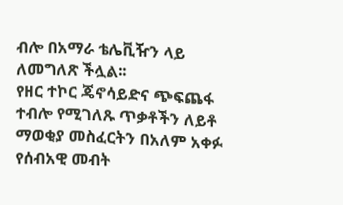ብሎ በአማራ ቴሌቪዥን ላይ ለመግለጽ ችሏል፡፡
የዘር ተኮር ጄኖሳይድና ጭፍጨፋ ተብሎ የሚገለጹ ጥቃቶችን ለይቶ ማወቂያ መስፈርትን በአለም አቀፉ የሰብአዊ መብት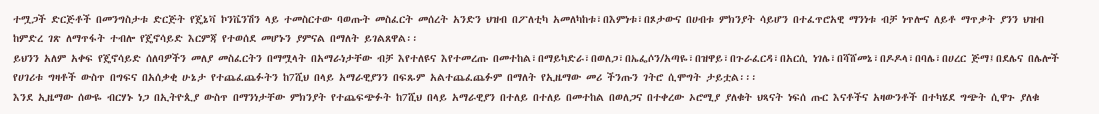ተሟጋች ድርጅቶች በመንግስታቱ ድርጅት የጄኔቫ ኮንቬንሽን ላይ ተመስርተው ባወጡት መስፈርት መሰረት አንድን ህዝብ በፖለቲካ አመለካከቱ፣በእምነቱ፣በጾታውና በሀብቱ ምክንያት ሳይሆን በተፈጥሮአዊ ማንነቱ ብቻ ነጥሎና ለይቶ ማጥቃት ያንን ህዝብ ከምድረ ገጽ ለማጥፋት ተብሎ የጄኖሳይድ እርምጃ የተወሰደ መሆኑን ያምናል በማለት ይገልጸዋል፡፡
ይህንን አለም አቀፍ የጄኖሳይድ ሰለባዎችን መለያ መስፈርትን በማሟላት በአማራነታቸው ብቻ እየተለዩና እየተመረጡ በመተከል፣በማይካድራ፣በወለጋ፣በኤፌሶን/አጣዬ፣በዝዋይ፣በጉራፈርዳ፣በአርሲ ነገሌ፣በሻሸመኔ፣በዶዶላ፣በባሌ፣በሀረር ጅማ፤በደሌና በሌሎች የሀገሪቱ ግዛቶች ውስጥ በግፍና በአሰቃቂ ሁኔታ የተጨፈጨፉትን ከ7ሺህ በላይ አማራዊያንን በፍጹም አልተጨፈጨፉም በማለት የኢዜማው መሪ ችንጡን ገትሮ ሲሞግት ታይቷል፡፡፡
እንደ ኢዜማው ሰውዬ ብርሃኑ ነጋ በኢትዮጲያ ውስጥ በማንነታቸው ምክንያት የተጨፍጭፉት ከ7ሺህ በላይ አማራዊያን በተለይ በተለይ በመተከል በወለጋና በተቀረው ኦሮሚያ ያለቁት ህጻናት ነፍሰ ጡር እናቶችና አዛውንቶች በተካሄደ ግጭት ሲዋጉ ያለቁ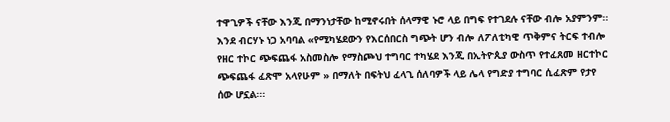ተዋጊዎች ናቸው እንጂ በማንነታቸው ከሚኖሩበት ሰላማዊ ኑሮ ላይ በግፍ የተገደሉ ናቸው ብሎ አያምንም፡፡
እንደ ብርሃኑ ነጋ አባባል «የሚካሄደውን የእርሰበርስ ግጭት ሆን ብሎ ለፖለቲካዊ ጥቅምና ትርፍ ተብሎ የዘር ተኮር ጭፍጨፋ አስመስሎ የማስጮህ ተግባር ተካሄደ እንጂ በኢትዮጲያ ውስጥ የተፈጸመ ዘርተኮር ጭፍጨፋ ፈጽሞ አላየሁም » በማለት በፍትህ ፈላጊ ሰለባዎች ላይ ሌላ የግድያ ተግባር ሲፈጽም የታየ ሰው ሆኗል፡፡፡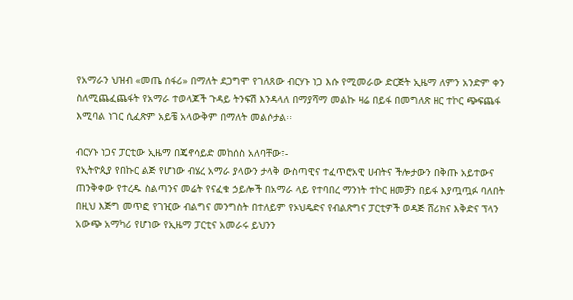የአማራን ህዝብ «መጤ ሰፋሪ» በማለት ደጋግሞ የገለጸው ብርሃኑ ነጋ እሱ የሚመራው ድርጅት ኢዜማ ለምን አንድም ቀን ስለሚጨፈጨፋት የአማራ ተወላጆች ጉዳይ ትንፍሽ እንዳላለ በማያሻማ መልኩ ዛሬ በይፋ በመግለጽ ዘር ተኮር ጭፍጨፋ እሚባል ነገር ሲፈጽም አይቼ አላውቅም በማለት መልሶታል፡፡

ብርሃኑ ነጋና ፓርቲው ኢዜማ በጄኖሳይድ መከሰስ አለባቸው፣-
የኢትዮጲያ የበኩር ልጅ የሆነው ብሄረ አማራ ያላውን ታላቅ ውስጣዊና ተፈጥሮአዊ ሀብትና ችሎታውን በቅጡ አይተውና ጠንቅቀው የተረዱ ስልጣንና መሬት የናፈቁ ኃይሎች በአማራ ላይ የተባበረ ማንነት ተኮር ዘመቻን በይፋ እያጧጧፉ ባለበት በዚህ እጅግ መጥፎ የገዢው ብልግና መንግስት በተለይም የኦህዴድና የብልጽግና ፓርቲዎች ወዳጅ ሸሪክና እቅድና ፕላን አውጭ አማካሪ የሆነው የኢዜማ ፓርቲና አመራሩ ይህንን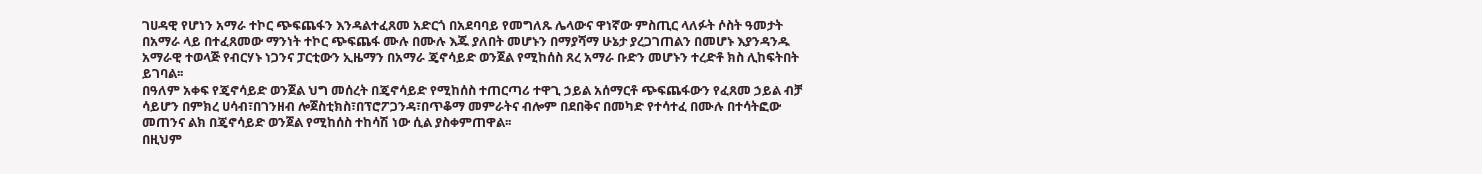ገሀዳዊ የሆነን አማራ ተኮር ጭፍጨፋን እንዳልተፈጸመ አድርጎ በአደባባይ የመግለጹ ሌላውና ዋነኛው ምስጢር ላለፉት ሶስት ዓመታት በአማራ ላይ በተፈጸመው ማንነት ተኮር ጭፍጨፋ ሙሉ በሙሉ እጁ ያለበት መሆኑን በማያሻማ ሁኔታ ያረጋገጠልን በመሆኑ እያንዳንዱ አማራዊ ተወላጅ የብርሃኑ ነጋንና ፓርቲውን ኢዜማን በአማራ ጄኖሳይድ ወንጀል የሚከሰስ ጸረ አማራ ቡድን መሆኑን ተረድቶ ክስ ሊከፍትበት ይገባል፡፡
በዓለም አቀፍ የጄኖሳይድ ወንጀል ህግ መሰረት በጄኖሳይድ የሚከሰስ ተጠርጣሪ ተዋጊ ኃይል አሰማርቶ ጭፍጨፋውን የፈጸመ ኃይል ብቻ ሳይሆን በምክረ ሀሳብ፣በገንዘብ ሎጀስቲክስ፣በፕሮፖጋንዳ፣በጥቆማ መምራትና ብሎም በደበቅና በመካድ የተሳተፈ በሙሉ በተሳትፎው መጠንና ልክ በጄኖሳይድ ወንጀል የሚከሰስ ተከሳሽ ነው ሲል ያስቀምጠዋል፡፡
በዚህም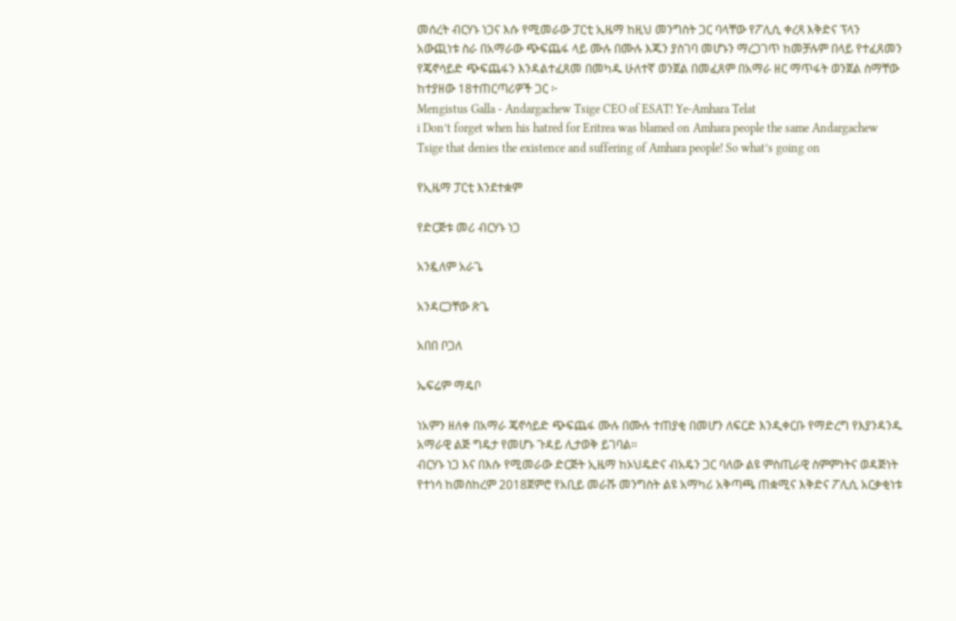መሰረት ብርሃኑ ነጋና እሱ የሚመራው ፓርቲ ኢዜማ ከዚህ መንግስት ጋር ባላቸው የፖሊሲ ቀረጻ እቅድና ፕላን አውጪነቱ ስራ በአማራው ጭፍጨፋ ላይ ሙሉ በሙሉ እጁን ያስገባ መሆኑን ማረጋገጥ ከመቻሉም በላይ የተፈጸመን የጄኖሳይድ ጭፍጨፋን እንዳልተፈጸመ በመካዱ ሁለተኛ ወንጀል በመፈጸም በአማራ ዘር ማጥፋት ወንጀል ስማቸው ከተያዘው 18ተጠርጣሪዎች ጋር ፦
Mengistus Galla - Andargachew Tsige CEO of ESAT! Ye-Amhara Telat
i Don’t forget when his hatred for Eritrea was blamed on Amhara people the same Andargachew Tsige that denies the existence and suffering of Amhara people! So what’s going on

የኢዜማ ፓርቲ እንደተቋም

የድርጅቱ መሪ ብርሃኑ ነጋ

አንዷለም አራጌ

አንዳርጋቸው ጽጌ

አበበ ቦጋለ

ኤፍሬም ማዴቦ

ነአምን ዘለቀ በአማራ ጄኖሳይድ ጭፍጨፋ ሙሉ በሙሉ ተጠያቂ በመሆን ለፍርድ እንዲቀርቡ የማድረግ የእያንዳንዱ አማራዊ ልጅ ግዴታ የመሆኑ ጉዳይ ሊታወቅ ይገባል፡፡
ብርሃኑ ነጋ እና በእሱ የሚመራው ድርጅት ኢዜማ ከኦህዴድና ብአዴን ጋር ባለው ልዩ ምስጢራዊ ስምምነትና ወዳጅነት የተነሳ ከመስከረም 2018ጀምሮ የአቢይ መራሹ መንግስት ልዩ አማካሪ አቅጣጫ ጠቋሚና እቅድና ፖሊሲ አርቃቂነቱ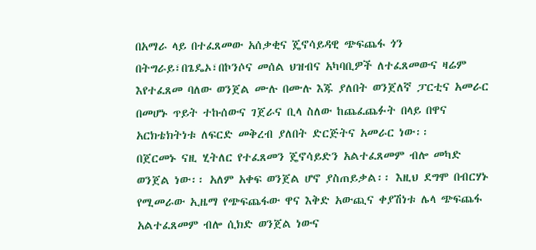በአማራ ላይ በተፈጸመው አሰቃቂና ጄኖሳይዳዊ ጭፍጨፋ ጎን በትግራይ፣በጌዴኦ፣በኮንሶና መሰል ህዝብና አካባቢዎች ለተፈጸመውና ዛሬም እየተፈጸመ ባለው ወንጀል ሙሉ በሙሉ እጁ ያለበት ወንጀለኛ ፓርቲና አመራር በመሆኑ ጥይት ተኩሰውና ገጀራና ቢላ ስለው ከጨፈጨፉት በላይ በዋና አርክቴክትነቱ ለፍርድ መቅረብ ያለበት ድርጅትና አመራር ነው፡፡
በጀርመኑ ናዚ ሂትለር የተፈጸመን ጄኖሳይድን አልተፈጸመም ብሎ መካድ ወንጀል ነው፡፡ አለም አቀፍ ወንጀል ሆኖ ያስጠይቃል፡፡ እዚህ ደግሞ በብርሃኑ የሚመራው ኢዜማ የጭፍጨፋው ዋና እቅድ አውጪና ቀያሽነቱ ሌላ ጭፍጨፋ አልተፈጸመም ብሎ ሲክድ ወንጀል ነውና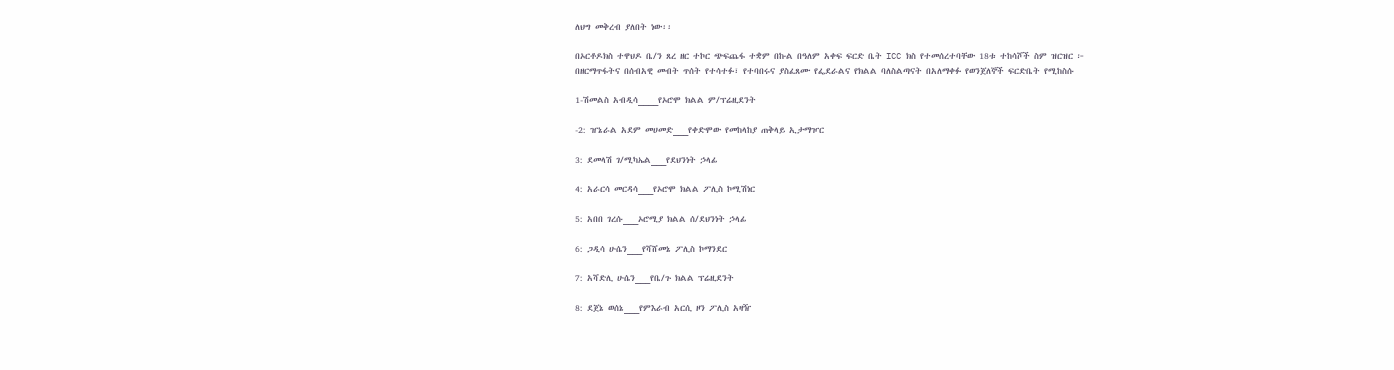ለህግ መቅረብ ያለበት ነው፡፡

በኦርቶዶክስ ተዋህዶ ቤ/ን ጸረ ዘር ተኮር ጭፍጨፋ ተቋም በኩል በዓለም አቀፍ ፍርድ ቤት ICC ክስ የተመሰረተባቸው 18ቱ ተከሳሾች ስም ዝርዝር ፦
በዘርማጥፋትና በሰብአዊ መብት ጥሰት የተሳተፉ፣ የተባበሩና ያስፈጸሙ የፌደራልና የክልል ባለስልጣናት በአለማቀፉ የወንጀለኞች ፍርድቤት የሚከስሱ

1-ሽመልስ አብዲሳ____የኦሮሞ ክልል ም/ፕሬዚደንት

-2: ዠኔራል አደም መሀመድ___የቀድሞው የመከላከያ ጠቅላይ ኢታማዦር

3: ደመላሽ ገ/ሚካኤል___የደህንነት ኃላፊ

4: አራርሳ መርዳሳ___የኦሮሞ ክልል ፖሊስ ኮሚሽነር

5: አበበ ገረሱ___ኦሮሚያ ክልል ሰ/ደህንነት ኃላፊ

6: ጋዲሳ ሁሴን___የሻሸመኔ ፖሊስ ኮማንደር

7: አሻድሊ ሁሴን___የቤ/ጉ ክልል ፕሬዚደንት

8: ደጀኔ ወሰኔ___የምእራብ አርሲ ዞን ፖሊስ አዛዥ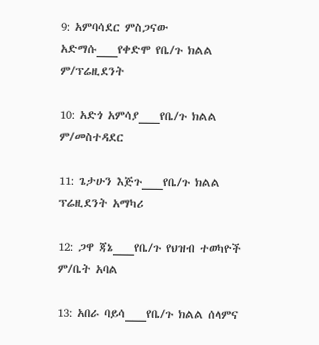9: አምባሳደር ምስጋናው አድማሱ___የቀድሞ የቤ/ጉ ክልል ም/ፕሬዚደንት

10: አድጎ አምሳያ___የቤ/ጉ ክልል ም/መስተዳደር

11: ጌታሁን እጅጉ___የቤ/ጉ ክልል ፕሬዚደንት አማካሪ

12: ጋዋ ጃኔ___የቤ/ጉ የህዝብ ተወካዮች ም/ቤት አባል

13: አበራ ባይሳ___የቤ/ጉ ክልል ሰላምና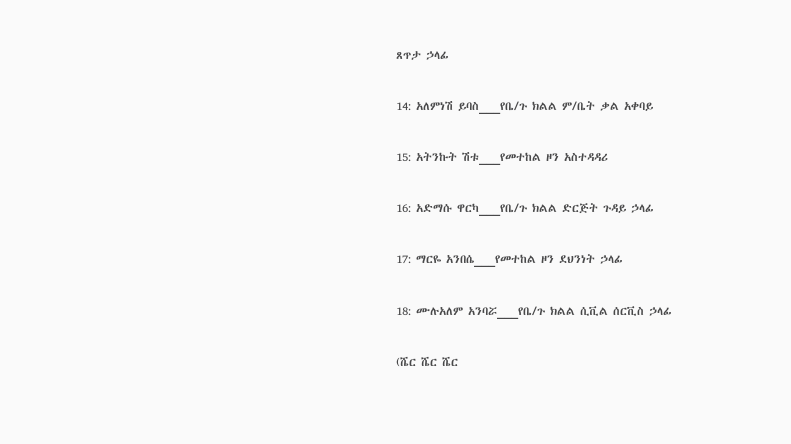ጸጥታ ኃላፊ

14: አለምነሽ ይባስ___የቤ/ጉ ክልል ም/ቤት ቃል አቀባይ

15: አትንኩት ሽቱ___የመተከል ዞን አስተዳዳሪ

16: አድማሱ ዋርካ___የቤ/ጉ ክልል ድርጅት ጉዳይ ኃላፊ

17: ማርዬ አንበሴ___የመተከል ዞን ደህንነት ኃላፊ

18: ሙሉአለም አንባሯ___የቤ/ጉ ክልል ሲቪል ሰርቪስ ኃላፊ

(ሼር ሼር ሼር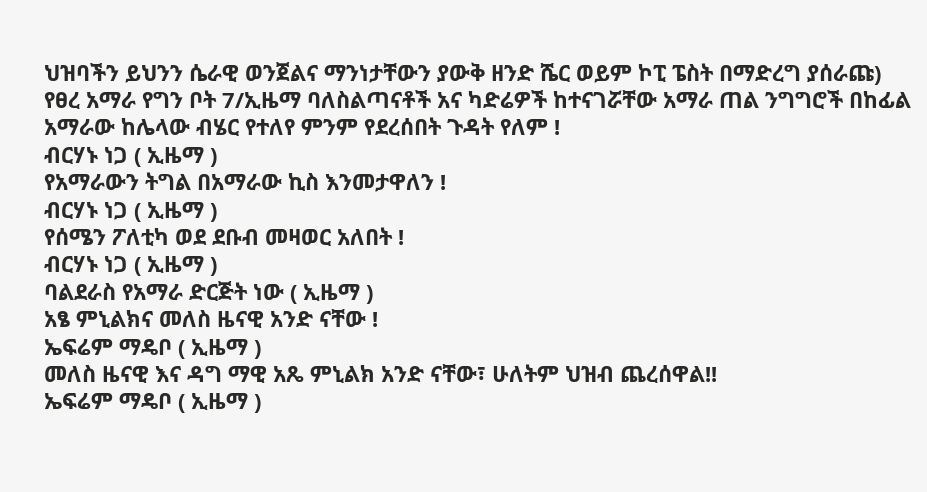ህዝባችን ይህንን ሴራዊ ወንጀልና ማንነታቸውን ያውቅ ዘንድ ሼር ወይም ኮፒ ፔስት በማድረግ ያሰራጩ)
የፀረ አማራ የግን ቦት 7/ኢዜማ ባለስልጣናቶች አና ካድሬዎች ከተናገሯቸው አማራ ጠል ንግግሮች በከፊል
አማራው ከሌላው ብሄር የተለየ ምንም የደረሰበት ጉዳት የለም !
ብርሃኑ ነጋ ( ኢዜማ )
የአማራውን ትግል በአማራው ኪስ እንመታዋለን !
ብርሃኑ ነጋ ( ኢዜማ )
የሰሜን ፖለቲካ ወደ ደቡብ መዛወር አለበት !
ብርሃኑ ነጋ ( ኢዜማ )
ባልደራስ የአማራ ድርጅት ነው ( ኢዜማ )
አፄ ምኒልክና መለስ ዜናዊ አንድ ናቸው !
ኤፍሬም ማዴቦ ( ኢዜማ )
መለስ ዜናዊ እና ዳግ ማዊ አጼ ምኒልክ አንድ ናቸው፣ ሁለትም ህዝብ ጨረሰዋል!!
ኤፍሬም ማዴቦ ( ኢዜማ )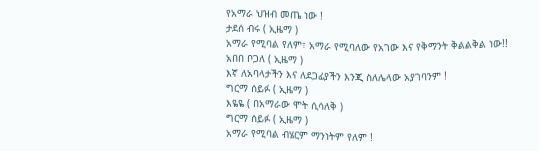የአማራ ህዝብ መጤ ነው !
ታደሰ ብሩ ( ኢዜማ )
አማራ የሚባል የለም፣ አማራ የሚባለው የአገው እና የቅማንት ቅልልቅል ነው!!
አበበ ቦጋለ ( ኢዜማ )
እኛ ለአባላታችን እና ለደጋፊያችን እንጂ ስለሌላው አያገባንም !
ግርማ ሰይፉ ( ኢዜማ )
እዬዬ ( በአማራው ሞት ሲሳለቅ )
ግርማ ሰይፉ ( ኢዜማ )
አማራ የሚባል ብሄርም ማንነትም የለም !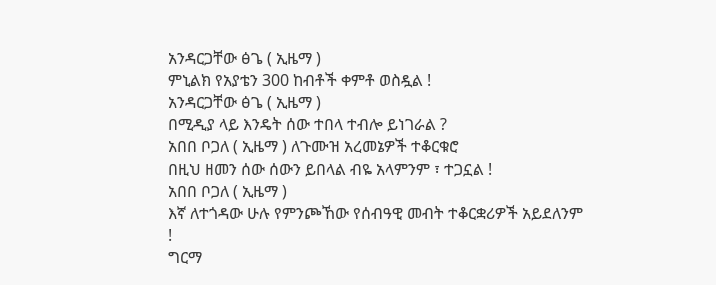አንዳርጋቸው ፅጌ ( ኢዜማ )
ምኒልክ የአያቴን 300 ከብቶች ቀምቶ ወስዷል !
አንዳርጋቸው ፅጌ ( ኢዜማ )
በሚዲያ ላይ እንዴት ሰው ተበላ ተብሎ ይነገራል ?
አበበ ቦጋለ ( ኢዜማ ) ለጉሙዝ አረመኔዎች ተቆርቁሮ
በዚህ ዘመን ሰው ሰውን ይበላል ብዬ አላምንም ፣ ተጋኗል !
አበበ ቦጋለ ( ኢዜማ )
እኛ ለተጎዳው ሁሉ የምንጮኸው የሰብዓዊ መብት ተቆርቋሪዎች አይደለንም !
ግርማ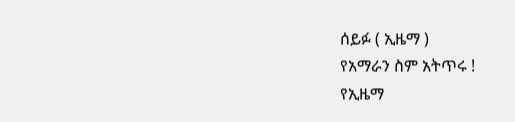ሰይፉ ( ኢዜማ )
የአማራን ስም አትጥሩ !
የኢዜማ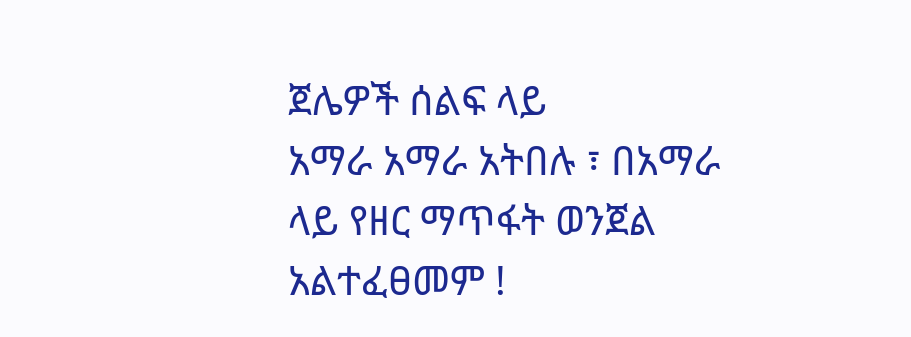ጀሌዎች ሰልፍ ላይ
አማራ አማራ አትበሉ ፣ በአማራ ላይ የዘር ማጥፋት ወንጀል አልተፈፀመም !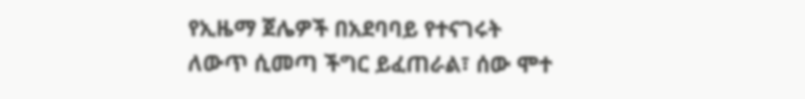የኢዜማ ጀሌዎች በአደባባይ የተናገሩት
ለውጥ ሲመጣ ችግር ይፈጠራል፣ ሰው ሞተ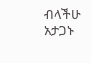ብላችሁ አታጋኑ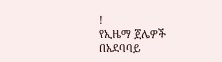!
የኢዜማ ጀሌዎች በአደባባይ